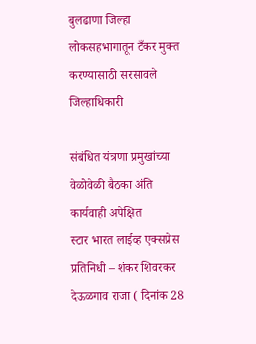बुलढाणा जिल्हा लोकसहभागातून टँकर मुक्त करण्यासाठी सरसावले जिल्हाधिकारी

संबंधित यंत्रणा प्रमुखांच्या वेळोवेळी बैठका अंति कार्यवाही अपेक्षित
स्टार भारत लाईव्ह एक्सप्रेस
प्रतिनिधी – शंकर शिवरकर
देऊळगाव राजा ( दिनांक 28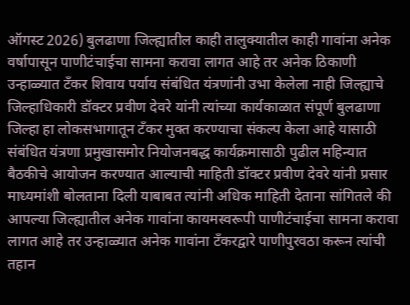ऑगस्ट 2026) बुलढाणा जिल्ह्यातील काही तालुक्यातील काही गावांना अनेक वर्षापासून पाणीटंचाईचा सामना करावा लागत आहे तर अनेक ठिकाणी उन्हाळ्यात टँकर शिवाय पर्याय संबंधित यंत्रणांनी उभा केलेला नाही जिल्ह्याचे जिल्हाधिकारी डॉक्टर प्रवीण देवरे यांनी त्यांच्या कार्यकाळात संपूर्ण बुलढाणा जिल्हा हा लोकसभागातून टँकर मुक्त करण्याचा संकल्प केला आहे यासाठी संबंधित यंत्रणा प्रमुखासमोर नियोजनबद्ध कार्यक्रमासाठी पुढील महिन्यात बैठकीचे आयोजन करण्यात आल्याची माहिती डॉक्टर प्रवीण देवरे यांनी प्रसार माध्यमांशी बोलताना दिली याबाबत त्यांनी अधिक माहिती देताना सांगितले की आपल्या जिल्ह्यातील अनेक गावांना कायमस्वरूपी पाणीटंचाईचा सामना करावा लागत आहे तर उन्हाळ्यात अनेक गावांना टँकरद्वारे पाणीपुरवठा करून त्यांची तहान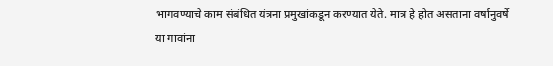भागवण्याचे काम संबंधित यंत्रना प्रमुखांकडून करण्यात येते. मात्र हे होत असताना वर्षानुवर्षे या गावांना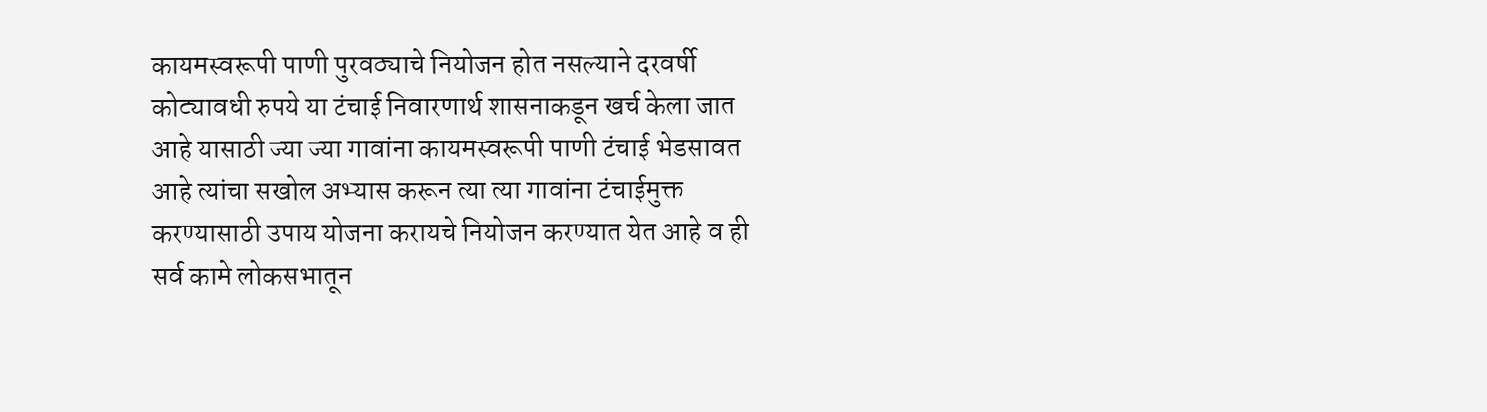कायमस्वरूपी पाणी पुरवठ्याचे नियोजन होत नसल्याने दरवर्षी कोट्यावधी रुपये या टंचाई निवारणार्थ शासनाकडून खर्च केला जात आहे यासाठी ज्या ज्या गावांना कायमस्वरूपी पाणी टंचाई भेडसावत आहे त्यांचा सखोल अभ्यास करून त्या त्या गावांना टंचाईमुक्त करण्यासाठी उपाय योजना करायचे नियोजन करण्यात येत आहे व ही सर्व कामे लोकसभातून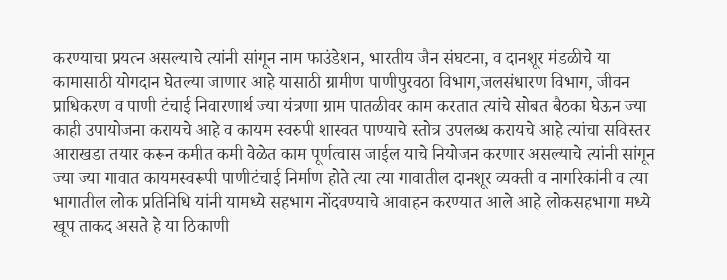करण्याचा प्रयत्न असल्याचे त्यांनी सांगून नाम फाउंडेशन, भारतीय जैन संघटना, व दानशूर मंडळीचे या कामासाठी योगदान घेतल्या जाणार आहे यासाठी ग्रामीण पाणीपुरवठा विभाग,जलसंधारण विभाग, जीवन प्राधिकरण व पाणी टंचाई निवारणार्थ ज्या यंत्रणा ग्राम पातळीवर काम करतात त्यांचे सोबत बैठका घेऊन ज्या काही उपायोजना करायचे आहे व कायम स्वरुपी शास्वत पाण्याचे स्तोत्र उपलब्ध करायचे आहे त्यांचा सविस्तर आराखडा तयार करून कमीत कमी वेळेत काम पूर्णत्वास जाईल याचे नियोजन करणार असल्याचे त्यांनी सांगून ज्या ज्या गावात कायमस्वरूपी पाणीटंचाई निर्माण होते त्या त्या गावातील दानशूर व्यक्ती व नागरिकांनी व त्या भागातील लोक प्रतिनिधि यांनी यामध्ये सहभाग नोंदवण्याचे आवाहन करण्यात आले आहे लोकसहभागा मध्ये खूप ताकद असते हे या ठिकाणी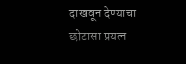दाखवून देण्याचा छोटासा प्रयत्न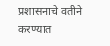प्रशासनाचे वतीने करण्यात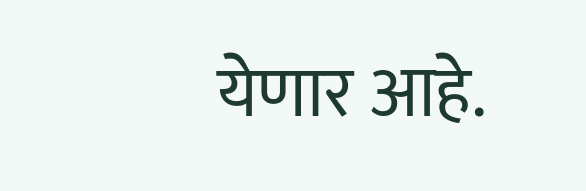येणार आहे.